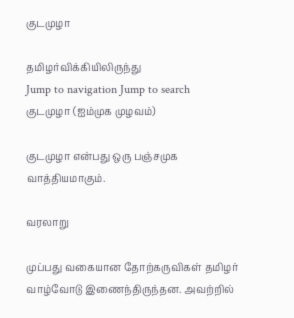குடமுழா

தமிழர்விக்கியிலிருந்து
Jump to navigation Jump to search
குடமுழா (ஐம்முக முழவம்)

குடமுழா என்பது ஒரு பஞ்சமுக வாத்தியமாகும்.

வரலாறு

முப்பது வகையான தோற்கருவிகள் தமிழர் வாழ்வோடு இணைந்திருந்தன. அவற்றில்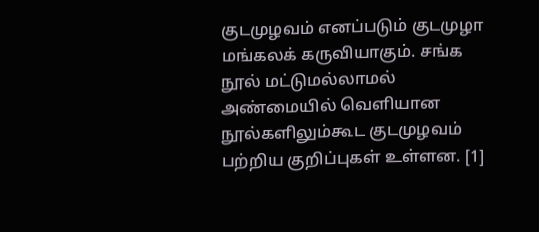குடமுழவம் எனப்படும் குடமுழா மங்கலக் கருவியாகும். சங்க நூல் மட்டுமல்லாமல் அண்மையில் வெளியான நூல்களிலும்கூட குடமுழவம் பற்றிய குறிப்புகள் உள்ளன. [1]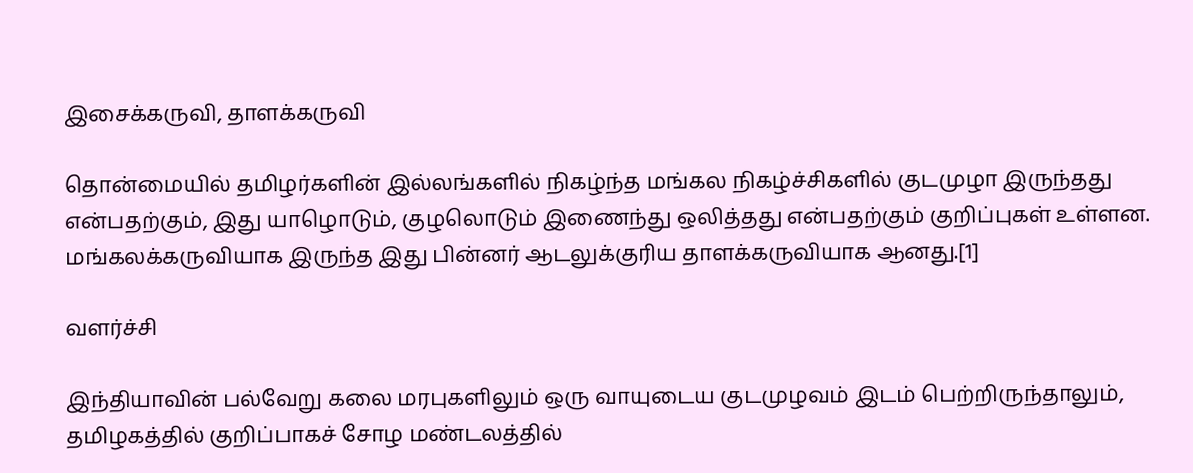இசைக்கருவி, தாளக்கருவி

தொன்மையில் தமிழர்களின் இல்லங்களில் நிகழ்ந்த மங்கல நிகழ்ச்சிகளில் குடமுழா இருந்தது என்பதற்கும், இது யாழொடும், குழலொடும் இணைந்து ஒலித்தது என்பதற்கும் குறிப்புகள் உள்ளன. மங்கலக்கருவியாக இருந்த இது பின்னர் ஆடலுக்குரிய தாளக்கருவியாக ஆனது.[1]

வளர்ச்சி

இந்தியாவின் பல்வேறு கலை மரபுகளிலும் ஒரு வாயுடைய குடமுழவம் இடம் பெற்றிருந்தாலும், தமிழகத்தில் குறிப்பாகச் சோழ மண்டலத்தில்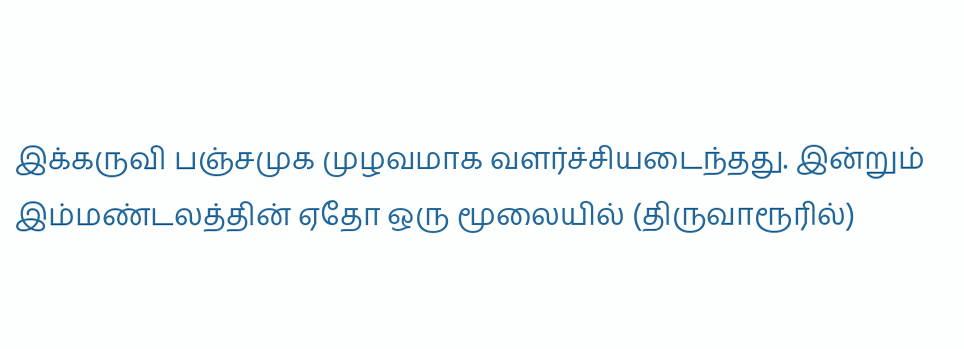இக்கருவி பஞ்சமுக முழவமாக வளர்ச்சியடைந்தது. இன்றும் இம்மண்டலத்தின் ஏதோ ஒரு மூலையில் (திருவாரூரில்)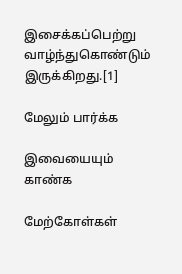இசைக்கப்பெற்று வாழ்ந்துகொண்டும் இருக்கிறது.[1]

மேலும் பார்க்க

இவையையும் காண்க

மேற்கோள்கள்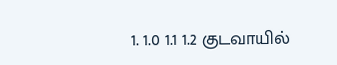1. 1.0 1.1 1.2 குடவாயில்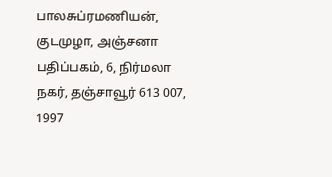பாலசுப்ரமணியன், குடமுழா, அஞ்சனா பதிப்பகம், 6, நிர்மலா நகர், தஞ்சாவூர் 613 007, 1997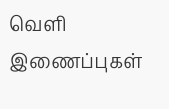வெளி இணைப்புகள்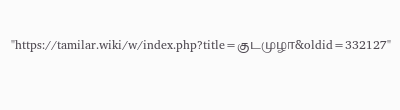"https://tamilar.wiki/w/index.php?title=குடமுழா&oldid=332127"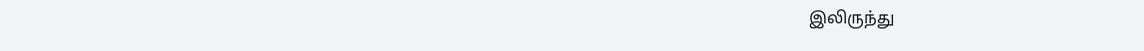இலிருந்து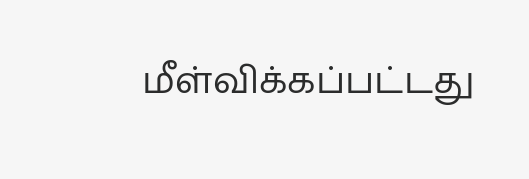மீள்விக்கப்பட்டது